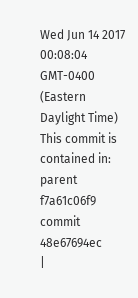Wed Jun 14 2017 00:08:04 GMT-0400 (Eastern Daylight Time)
This commit is contained in:
parent
f7a61c06f9
commit
48e67694ec
|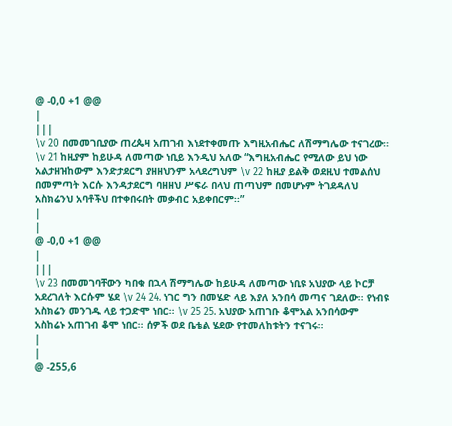@ -0,0 +1 @@
|
|||
\v 20 በመመገቢያው ጠረጴዛ አጠገብ እነደተቀመጡ እግዚአብሔር ለሽማግሌው ተናገረው፡፡ \v 21 ከዚያም ከይሁዳ ለመጣው ነቢይ እንዲህ አለው “እግዚአብሔር የሚለው ይህ ነው አልታዘዝከውም እንድታደርግ ያዘዘህንም አላደረግህም \v 22 ከዚያ ይልቅ ወደዚህ ተመልሰህ በመምጣት እርሱ እንዳታደርግ ባዘዘህ ሥፍራ በላህ ጠጣህም በመሆኑም ትገደዳለህ አስክሬንህ አባቶችህ በተቀበሩበት መቃብር አይቀበርም፡፡”
|
|
@ -0,0 +1 @@
|
|||
\v 23 በመመገባቸውን ካበቁ በኋላ ሽማግሌው ከይሁዳ ለመጣው ነቢዩ አህያው ላይ ኮርቻ አደረገለት እርሱም ሄደ \v 24 24. ነገር ግን በመሄድ ላይ እያለ አንበሳ መጣና ገደለው፡፡ የነብዩ አስክሬን መንገዱ ላይ ተጋድሞ ነበር፡፡ \v 25 25. አህያው አጠገቡ ቆሞአል አንበሳውም አስከሬኑ አጠገብ ቆሞ ነበር፡፡ ሰዎች ወደ ቤቴል ሄደው የተመለከቱትን ተናገሩ፡፡
|
|
@ -255,6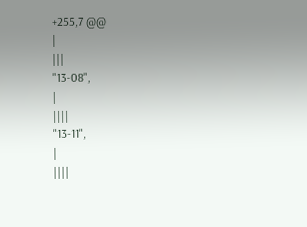+255,7 @@
|
|||
"13-08",
|
||||
"13-11",
|
||||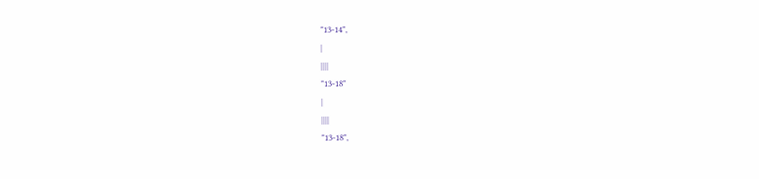"13-14",
|
||||
"13-18"
|
||||
"13-18",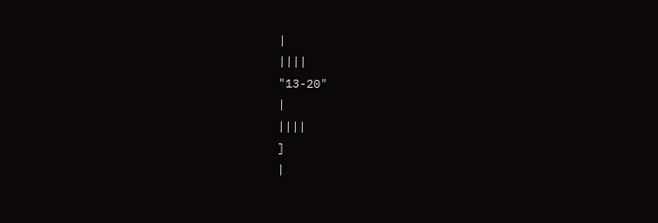|
||||
"13-20"
|
||||
]
|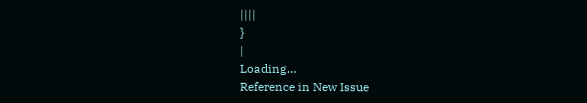||||
}
|
Loading…
Reference in New Issue